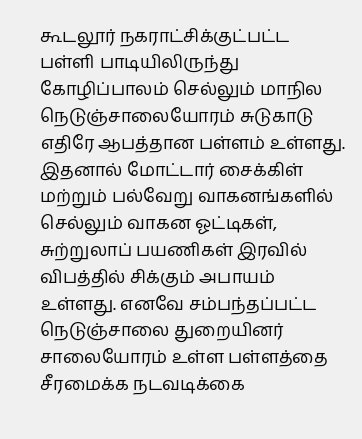கூடலூர் நகராட்சிக்குட்பட்ட பள்ளி பாடியிலிருந்து கோழிப்பாலம் செல்லும் மாநில நெடுஞ்சாலையோரம் சுடுகாடு எதிரே ஆபத்தான பள்ளம் உள்ளது. இதனால் மோட்டார் சைக்கிள் மற்றும் பல்வேறு வாகனங்களில் செல்லும் வாகன ஓட்டிகள், சுற்றுலாப் பயணிகள் இரவில் விபத்தில் சிக்கும் அபாயம் உள்ளது. எனவே சம்பந்தப்பட்ட நெடுஞ்சாலை துறையினர் சாலையோரம் உள்ள பள்ளத்தை சீரமைக்க நடவடிக்கை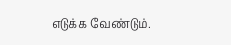எடுக்க வேண்டும்.